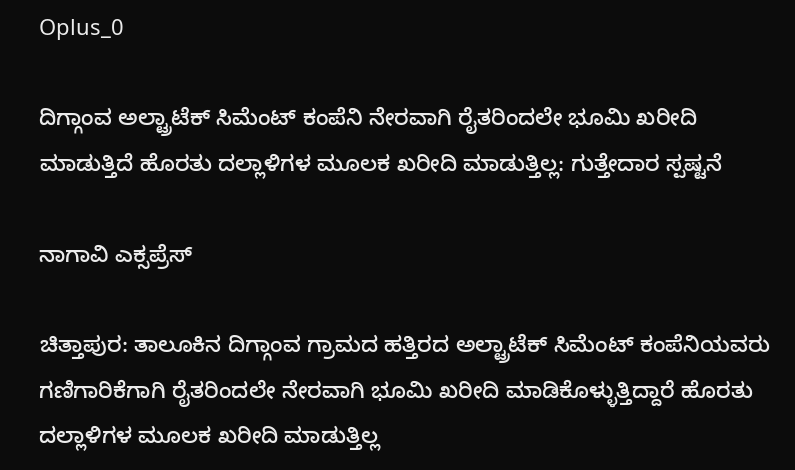Oplus_0

ದಿಗ್ಗಾಂವ ಅಲ್ಟ್ರಾಟೆಕ್ ಸಿಮೆಂಟ್ ಕಂಪೆನಿ ನೇರವಾಗಿ ರೈತರಿಂದಲೇ ಭೂಮಿ ಖರೀದಿ ಮಾಡುತ್ತಿದೆ ಹೊರತು ದಲ್ಲಾಳಿಗಳ ಮೂಲಕ ಖರೀದಿ ಮಾಡುತ್ತಿಲ್ಲ: ಗುತ್ತೇದಾರ ಸ್ಪಷ್ಟನೆ

ನಾಗಾವಿ ಎಕ್ಸಪ್ರೆಸ್

ಚಿತ್ತಾಪುರ: ತಾಲೂಕಿನ ದಿಗ್ಗಾಂವ ಗ್ರಾಮದ ಹತ್ತಿರದ ಅಲ್ಟ್ರಾಟೆಕ್ ಸಿಮೆಂಟ್ ಕಂಪೆನಿಯವರು ಗಣಿಗಾರಿಕೆಗಾಗಿ ರೈತರಿಂದಲೇ ನೇರವಾಗಿ ಭೂಮಿ ಖರೀದಿ ಮಾಡಿಕೊಳ್ಳುತ್ತಿದ್ದಾರೆ ಹೊರತು ದಲ್ಲಾಳಿಗಳ ಮೂಲಕ ಖರೀದಿ ಮಾಡುತ್ತಿಲ್ಲ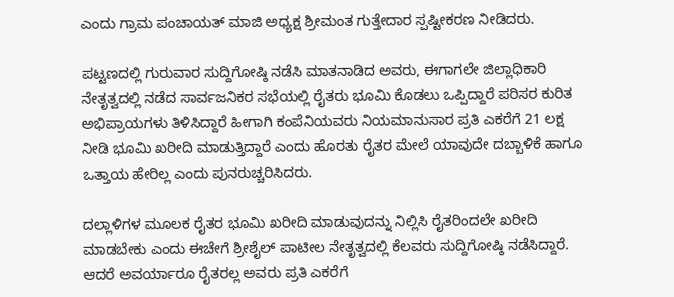ಎಂದು ಗ್ರಾಮ ಪಂಚಾಯತ್ ಮಾಜಿ ಅಧ್ಯಕ್ಷ ಶ್ರೀಮಂತ ಗುತ್ತೇದಾರ ಸ್ಪಷ್ಟೀಕರಣ ನೀಡಿದರು.

ಪಟ್ಟಣದಲ್ಲಿ ಗುರುವಾರ ಸುದ್ದಿಗೋಷ್ಠಿ ನಡೆಸಿ ಮಾತನಾಡಿದ ಅವರು, ಈಗಾಗಲೇ ಜಿಲ್ಲಾಧಿಕಾರಿ ನೇತೃತ್ವದಲ್ಲಿ ನಡೆದ ಸಾರ್ವಜನಿಕರ ಸಭೆಯಲ್ಲಿ ರೈತರು ಭೂಮಿ ಕೊಡಲು ಒಪ್ಪಿದ್ದಾರೆ ಪರಿಸರ ಕುರಿತ ಅಭಿಪ್ರಾಯಗಳು ತಿಳಿಸಿದ್ದಾರೆ ಹೀಗಾಗಿ ಕಂಪೆನಿಯವರು ನಿಯಮಾನುಸಾರ ಪ್ರತಿ ಎಕರೆಗೆ 21 ಲಕ್ಷ ನೀಡಿ ಭೂಮಿ ಖರೀದಿ ಮಾಡುತ್ತಿದ್ದಾರೆ ಎಂದು ಹೊರತು ರೈತರ ಮೇಲೆ ಯಾವುದೇ ದಬ್ಬಾಳಿಕೆ ಹಾಗೂ ಒತ್ತಾಯ ಹೇರಿಲ್ಲ ಎಂದು ಪುನರುಚ್ಚರಿಸಿದರು.

ದಲ್ಲಾಳಿಗಳ ಮೂಲಕ ರೈತರ ಭೂಮಿ ಖರೀದಿ ಮಾಡುವುದನ್ನು ನಿಲ್ಲಿಸಿ ರೈತರಿಂದಲೇ ಖರೀದಿ ಮಾಡಬೇಕು ಎಂದು ಈಚೇಗೆ ಶ್ರೀಶೈಲ್ ಪಾಟೀಲ ನೇತೃತ್ವದಲ್ಲಿ ಕೆಲವರು ಸುದ್ದಿಗೋಷ್ಠಿ ನಡೆಸಿದ್ದಾರೆ. ಆದರೆ ಅವರ್ಯಾರೂ ರೈತರಲ್ಲ ಅವರು ಪ್ರತಿ ಎಕರೆಗೆ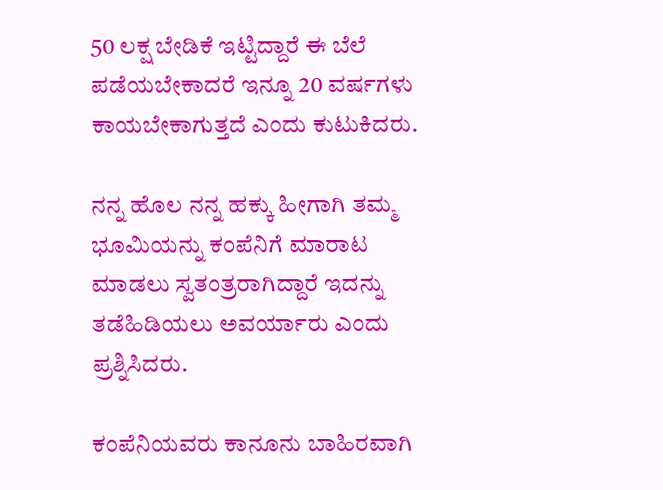50 ಲಕ್ಷ ಬೇಡಿಕೆ ಇಟ್ಟಿದ್ದಾರೆ ಈ ಬೆಲೆ ಪಡೆಯಬೇಕಾದರೆ ಇನ್ನೂ 20 ವರ್ಷಗಳು ಕಾಯಬೇಕಾಗುತ್ತದೆ ಎಂದು ಕುಟುಕಿದರು.

ನನ್ನ ಹೊಲ ನನ್ನ ಹಕ್ಕು ಹೀಗಾಗಿ ತಮ್ಮ ಭೂಮಿಯನ್ನು ಕಂಪೆನಿಗೆ ಮಾರಾಟ ಮಾಡಲು ಸ್ವತಂತ್ರರಾಗಿದ್ದಾರೆ ಇದನ್ನು ತಡೆಹಿಡಿಯಲು ಅವರ್ಯಾರು ಎಂದು ಪ್ರಶ್ನಿಸಿದರು.

ಕಂಪೆನಿಯವರು ಕಾನೂನು ಬಾಹಿರವಾಗಿ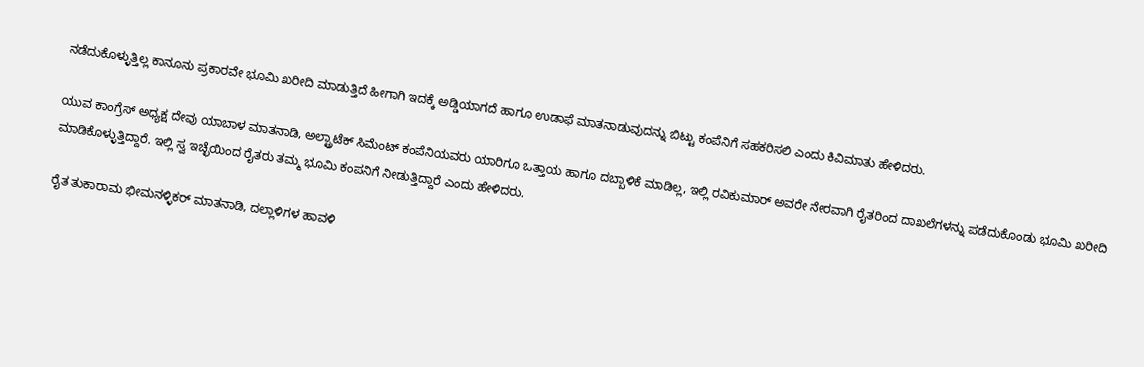ನಡೆದುಕೊಳ್ಳುತ್ತಿಲ್ಲ ಕಾನೂನು ಪ್ರಕಾರವೇ ಭೂಮಿ ಖರೀದಿ ಮಾಡುತ್ತಿದೆ ಹೀಗಾಗಿ ಇದಕ್ಕೆ ಅಡ್ಡಿಯಾಗದೆ ಹಾಗೂ ಉಡಾಫೆ ಮಾತನಾಡುವುದನ್ನು ಬಿಟ್ಟು ಕಂಪೆನಿಗೆ ಸಹಕರಿಸಲಿ ಎಂದು ಕಿವಿಮಾತು ಹೇಳಿದರು.

ಯುವ ಕಾಂಗ್ರೆಸ್ ಅಧ್ಯಕ್ಷ ದೇವು ಯಾಬಾಳ ಮಾತನಾಡಿ, ಅಲ್ಟ್ರಾಟೆಕ್ ಸಿಮೆಂಟ್ ಕಂಪೆನಿಯವರು ಯಾರಿಗೂ ಒತ್ತಾಯ ಹಾಗೂ ದಬ್ಬಾಳಿಕೆ ಮಾಡಿಲ್ಲ, ಇಲ್ಲಿ ರವಿಕುಮಾರ್ ಅವರೇ ನೇರವಾಗಿ ರೈತರಿಂದ ದಾಖಲೆಗಳನ್ನು ಪಡೆದುಕೊಂಡು ಭೂಮಿ ಖರೀದಿ ಮಾಡಿಕೊಳ್ಳುತ್ತಿದ್ದಾರೆ. ಇಲ್ಲಿ ಸ್ವ ಇಚ್ಛೆಯಿಂದ ರೈತರು ತಮ್ಮ ಭೂಮಿ ಕಂಪನಿಗೆ ನೀಡುತ್ತಿದ್ದಾರೆ ಎಂದು ಹೇಳಿದರು.

ರೈತ ತುಕಾರಾಮ ಭೀಮನಳ್ಳಿಕರ್ ಮಾತನಾಡಿ, ದಲ್ಲಾಳಿಗಳ ಹಾವಳಿ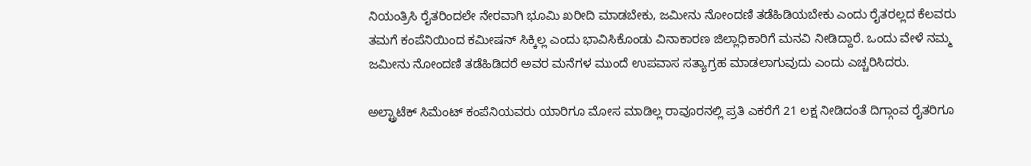ನಿಯಂತ್ರಿಸಿ ರೈತರಿಂದಲೇ ನೇರವಾಗಿ ಭೂಮಿ ಖರೀದಿ ಮಾಡಬೇಕು, ಜಮೀನು ನೋಂದಣಿ ತಡೆಹಿಡಿಯಬೇಕು ಎಂದು ರೈತರಲ್ಲದ ಕೆಲವರು ತಮಗೆ ಕಂಪೆನಿಯಿಂದ ಕಮೀಷನ್ ಸಿಕ್ಕಿಲ್ಲ ಎಂದು ಭಾವಿಸಿಕೊಂಡು ವಿನಾಕಾರಣ ಜಿಲ್ಲಾಧಿಕಾರಿಗೆ ಮನವಿ ನೀಡಿದ್ದಾರೆ. ಒಂದು ವೇಳೆ ನಮ್ಮ ಜಮೀನು ನೋಂದಣಿ ತಡೆಹಿಡಿದರೆ ಅವರ ಮನೆಗಳ ಮುಂದೆ ಉಪವಾಸ ಸತ್ಯಾಗ್ರಹ ಮಾಡಲಾಗುವುದು ಎಂದು ಎಚ್ಚರಿಸಿದರು.

ಅಲ್ಟ್ರಾಟೆಕ್ ಸಿಮೆಂಟ್ ಕಂಪೆನಿಯವರು ಯಾರಿಗೂ ಮೋಸ ಮಾಡಿಲ್ಲ ರಾವೂರನಲ್ಲಿ ಪ್ರತಿ ಎಕರೆಗೆ 21 ಲಕ್ಷ ನೀಡಿದಂತೆ ದಿಗ್ಗಾಂವ ರೈತರಿಗೂ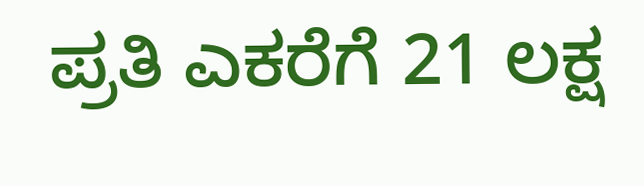ಪ್ರತಿ ಎಕರೆಗೆ 21 ಲಕ್ಷ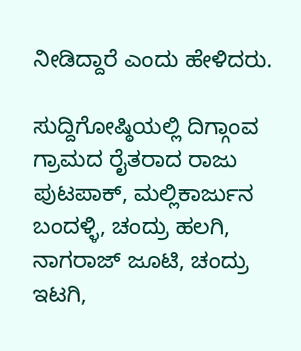ನೀಡಿದ್ದಾರೆ ಎಂದು ಹೇಳಿದರು.

ಸುದ್ದಿಗೋಷ್ಠಿಯಲ್ಲಿ ದಿಗ್ಗಾಂವ ಗ್ರಾಮದ ರೈತರಾದ ರಾಜು ಪುಟಪಾಕ್, ಮಲ್ಲಿಕಾರ್ಜುನ ಬಂದಳ್ಳಿ, ಚಂದ್ರು ಹಲಗಿ, ನಾಗರಾಜ್ ಜೂಟಿ, ಚಂದ್ರು ಇಟಗಿ,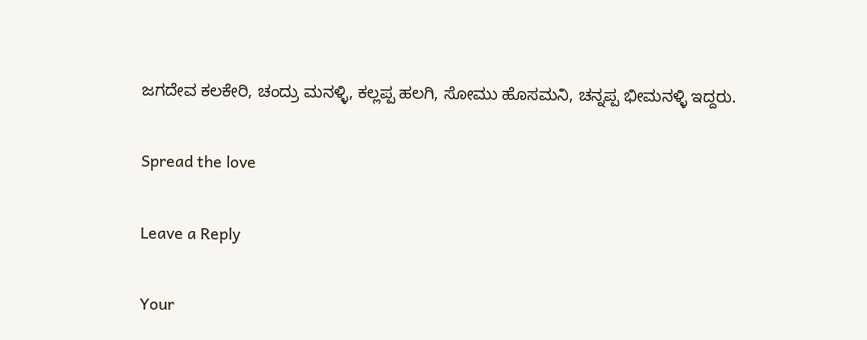ಜಗದೇವ ಕಲಕೇರಿ, ಚಂದ್ರು ಮನಳ್ಳಿ, ಕಲ್ಲಪ್ಪ ಹಲಗಿ, ಸೋಮು ಹೊಸಮನಿ, ಚನ್ನಪ್ಪ ಭೀಮನಳ್ಳಿ ಇದ್ದರು.

Spread the love

Leave a Reply

Your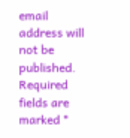email address will not be published. Required fields are marked *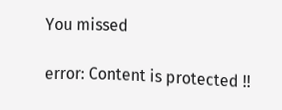You missed

error: Content is protected !!